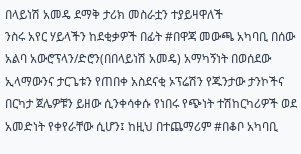በላይነሽ አመዴ ደማቅ ታሪክ መስራቷን ተያይዛዋለች
ንስሩ አየር ሃይላችን ከደቂቃዎች በፊት #በዋጃ መውጫ አካባቢ በሰው አልባ አውሮፕላን/ድሮን(በበላይነሽ አመዴ) አማካኝነት በወሰደው ኢላማውንና ታርጌቱን የጠበቀ አስደናቂ ኦፕሬሽን የጁንታው ታንኮችና በርካታ ጀሌዎቹን ይዘው ሲንቀሳቀሱ የነበሩ የጭነት ተሽከርካሪዎች ወደ አመድነት የቀየራቸው ሲሆን፤ ከዚህ በተጨማሪም #በቆቦ አካባቢ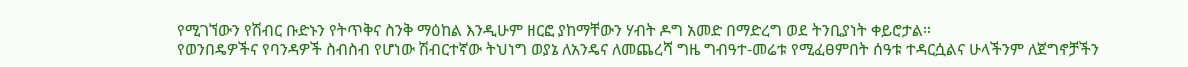የሚገኘውን የሽብር ቡድኑን የትጥቅና ስንቅ ማዕከል እንዲሁም ዘርፎ ያከማቸውን ሃብት ዶግ አመድ በማድረግ ወደ ትንቢያነት ቀይሮታል።
የወንበዴዎችና የባንዳዎች ስብስብ የሆነው ሽብርተኛው ትህነግ ወያኔ ለአንዴና ለመጨረሻ ግዜ ግብዓተ-መሬቱ የሚፈፀምበት ሰዓቱ ተዳርሷልና ሁላችንም ለጀግኖቻችን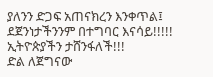ያለንን ድጋፍ አጠናክረን እንቀጥል፤ ደጀንነታችንንም በተግባር እናሳይ!!!!!
ኢትዮጵያችን ታሸንፋለች!!!
ድል ለጀግናው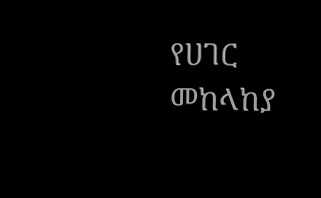የሀገር መከላከያ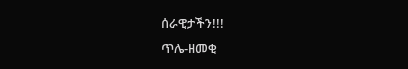ሰራዊታችን!!!
ጥሌ-ዘመቂ